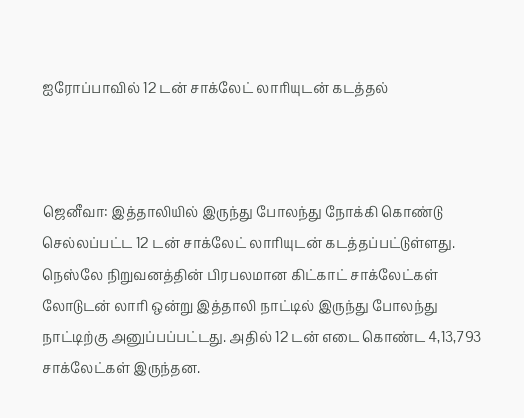ஐரோப்பாவில் 12 டன் சாக்லேட் லாரியுடன் கடத்தல்



ஜெனீவா: இத்தாலியில் இருந்து போலந்து நோக்கி கொண்டு செல்லப்பட்ட 12 டன் சாக்லேட் லாரியுடன் கடத்தப்பட்டுள்ளது. நெஸ்லே நிறுவனத்தின் பிரபலமான கிட்காட் சாக்லேட்கள் லோடுடன் லாரி ஒன்று இத்தாலி நாட்டில் இருந்து போலந்து நாட்டிற்கு அனுப்பப்பட்டது. அதில் 12 டன் எடை கொண்ட 4,13,793 சாக்லேட்கள் இருந்தன.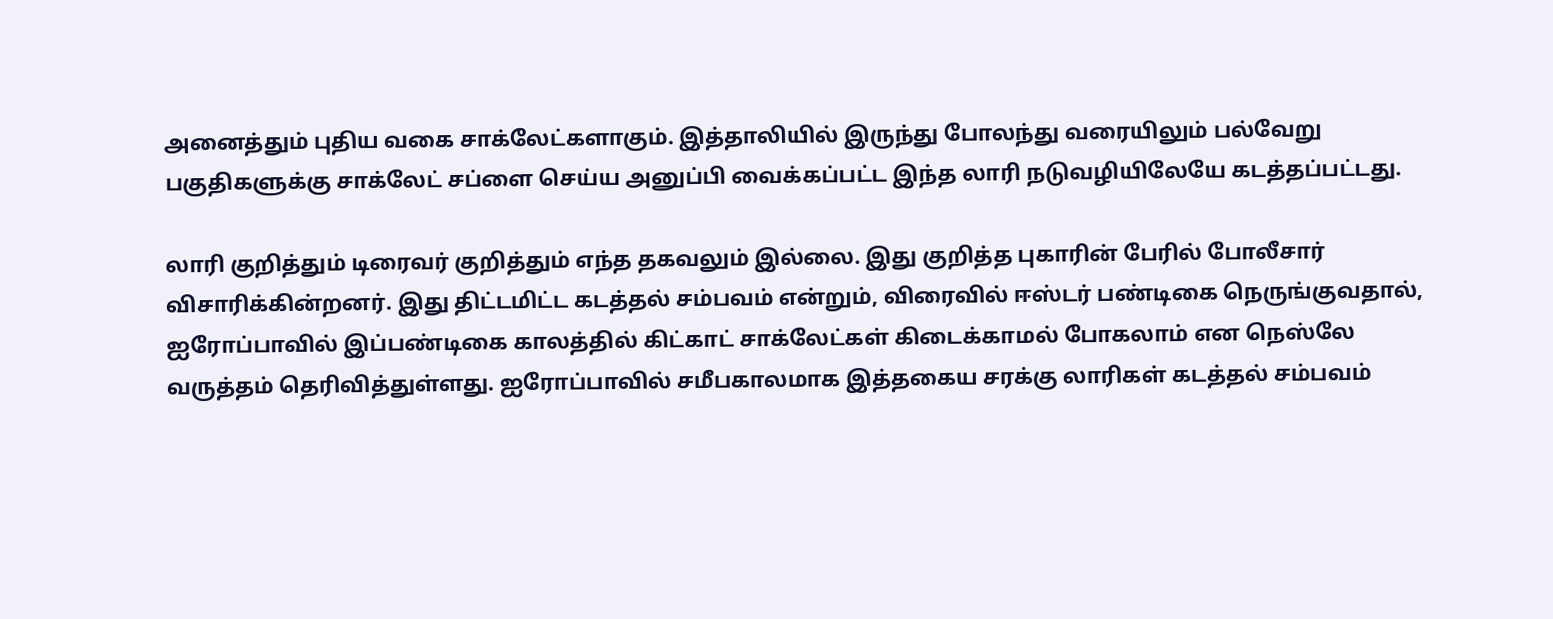அனைத்தும் புதிய வகை சாக்லேட்களாகும். இத்தாலியில் இருந்து போலந்து வரையிலும் பல்வேறு பகுதிகளுக்கு சாக்லேட் சப்ளை செய்ய அனுப்பி வைக்கப்பட்ட இந்த லாரி நடுவழியிலேயே கடத்தப்பட்டது.

லாரி குறித்தும் டிரைவர் குறித்தும் எந்த தகவலும் இல்லை. இது குறித்த புகாரின் பேரில் போலீசார் விசாரிக்கின்றனர். இது திட்டமிட்ட கடத்தல் சம்பவம் என்றும், விரைவில் ஈஸ்டர் பண்டிகை நெருங்குவதால், ஐரோப்பாவில் இப்பண்டிகை காலத்தில் கிட்காட் சாக்லேட்கள் கிடைக்காமல் போகலாம் என நெஸ்லே வருத்தம் தெரிவித்துள்ளது. ஐரோப்பாவில் சமீபகாலமாக இத்தகைய சரக்கு லாரிகள் கடத்தல் சம்பவம்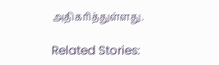அதிகரித்துள்ளது.

Related Stories: